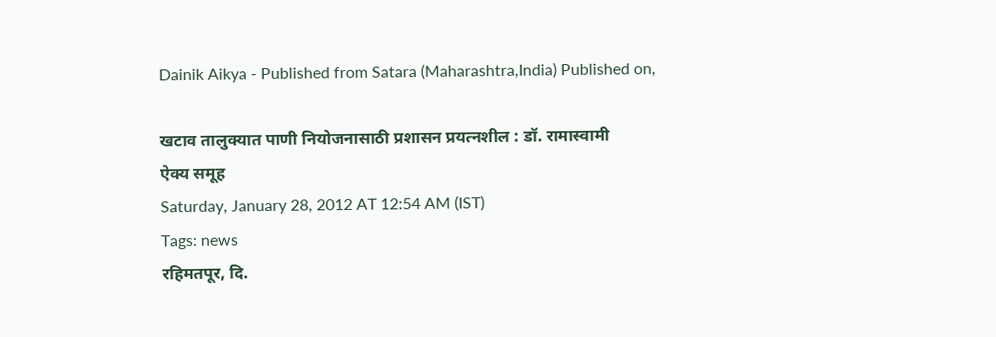Dainik Aikya - Published from Satara (Maharashtra,India) Published on,

खटाव तालुक्यात पाणी नियोजनासाठी प्रशासन प्रयत्नशील : डॉ. रामास्वामी
ऐक्य समूह
Saturday, January 28, 2012 AT 12:54 AM (IST)
Tags: news
रहिमतपूर, दि.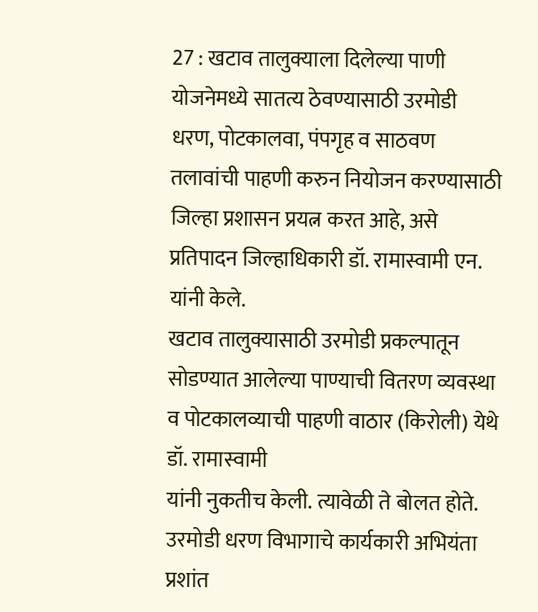27 : खटाव तालुक्याला दिलेल्या पाणी योजनेमध्ये सातत्य ठेवण्यासाठी उरमोडी धरण, पोटकालवा, पंपगृह व साठवण तलावांची पाहणी करुन नियोजन करण्यासाठी जिल्हा प्रशासन प्रयत्न करत आहे, असे प्रतिपादन जिल्हाधिकारी डॉ. रामास्वामी एन. यांनी केले.
खटाव तालुक्यासाठी उरमोडी प्रकल्पातून सोडण्यात आलेल्या पाण्याची वितरण व्यवस्था व पोटकालव्याची पाहणी वाठार (किरोली) येथे डॉ. रामास्वामी
यांनी नुकतीच केली. त्यावेळी ते बोलत होते.
उरमोडी धरण विभागाचे कार्यकारी अभियंता प्रशांत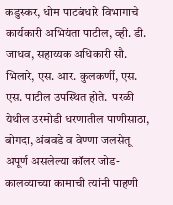कडुस्कर, धोम पाटबंधारे विभागाचे कार्यकारी अभियंता पाटील, व्ही. डी. जाधव, सहाय्यक अधिकारी सौ. भिलारे, एस. आर. कुलकर्णी, एस. एस. पाटील उपस्थित होते.  परळी येथील उरमोडी धरणातील पाणीसाठा, बोगदा, अंबवडे व वेण्णा जलसेतू अपूर्ण असलेल्या कॉलर जोड-कालव्याच्या कामाची त्यांनी पाहणी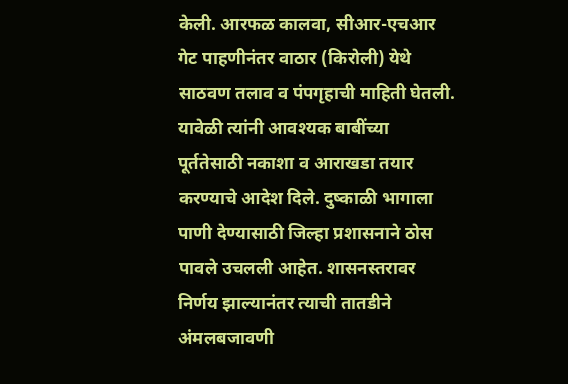केली. आरफळ कालवा, सीआर-एचआर गेट पाहणीनंतर वाठार (किरोली) येथे साठवण तलाव व पंपगृहाची माहिती घेतली. यावेळी त्यांनी आवश्यक बाबींच्या पूर्ततेसाठी नकाशा व आराखडा तयार करण्याचे आदेश दिले. दुष्काळी भागाला पाणी देण्यासाठी जिल्हा प्रशासनाने ठोस पावले उचलली आहेत. शासनस्तरावर निर्णय झाल्यानंतर त्याची तातडीने अंमलबजावणी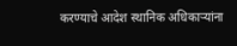करण्याचे आदेश स्थानिक अधिकाऱ्यांना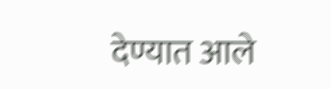देण्यात आले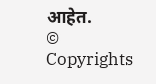आहेत.
© Copyrights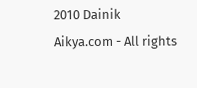2010 Dainik Aikya.com - All rights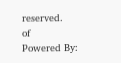reserved.
of
Powered By: